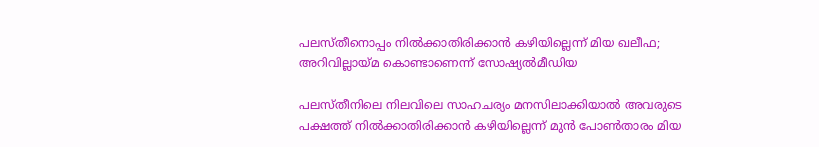പലസ്തീനൊപ്പം നില്‍ക്കാതിരിക്കാന്‍ കഴിയില്ലെന്ന് മിയ ഖലീഫ; അറിവില്ലായ്മ കൊണ്ടാണെന്ന് സോഷ്യല്‍മീഡിയ

പലസ്തീനിലെ നിലവിലെ സാഹചര്യം മനസിലാക്കിയാല്‍ അവരുടെ പക്ഷത്ത് നില്‍ക്കാതിരിക്കാന്‍ കഴിയില്ലെന്ന് മുന്‍ പോണ്‍താരം മിയ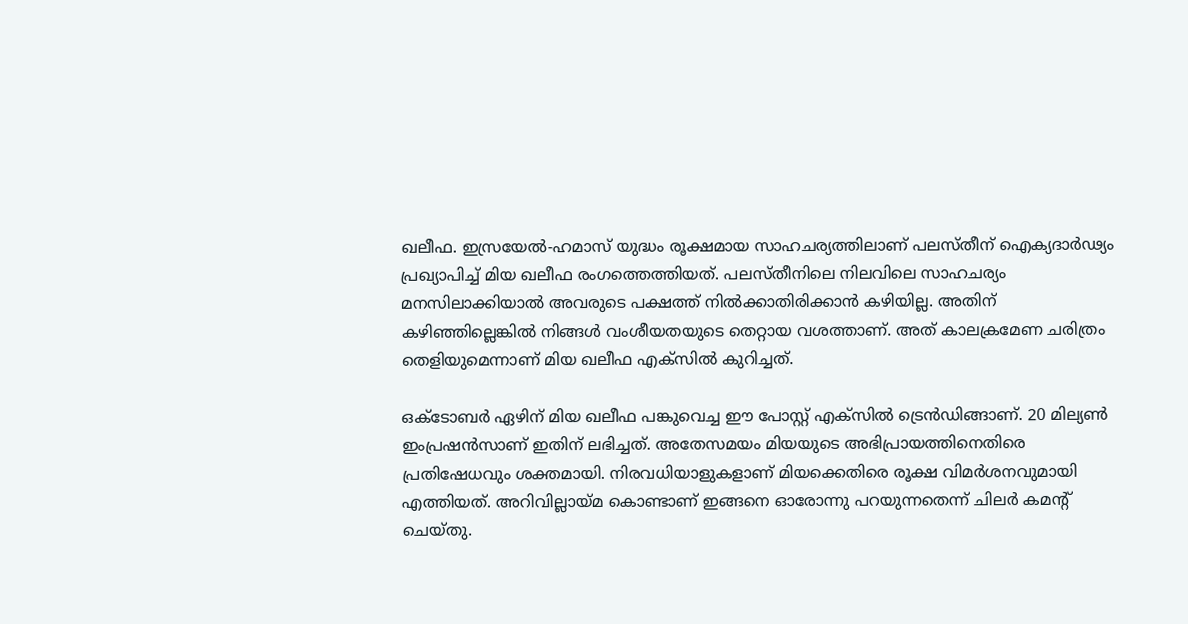ഖലീഫ. ഇസ്രയേല്‍-ഹമാസ് യുദ്ധം രൂക്ഷമായ സാഹചര്യത്തിലാണ് പലസ്തീന് ഐക്യദാര്‍ഢ്യം പ്രഖ്യാപിച്ച് മിയ ഖലീഫ രംഗത്തെത്തിയത്. പലസ്തീനിലെ നിലവിലെ സാഹചര്യം മനസിലാക്കിയാല്‍ അവരുടെ പക്ഷത്ത് നില്‍ക്കാതിരിക്കാന്‍ കഴിയില്ല. അതിന് കഴിഞ്ഞില്ലെങ്കില്‍ നിങ്ങള്‍ വംശീയതയുടെ തെറ്റായ വശത്താണ്. അത് കാലക്രമേണ ചരിത്രം തെളിയുമെന്നാണ് മിയ ഖലീഫ എക്‌സില്‍ കുറിച്ചത്.

ഒക്ടോബര്‍ ഏഴിന് മിയ ഖലീഫ പങ്കുവെച്ച ഈ പോസ്റ്റ് എക്‌സില്‍ ട്രെന്‍ഡിങ്ങാണ്. 20 മില്യണ്‍ ഇംപ്രഷന്‍സാണ് ഇതിന് ലഭിച്ചത്. അതേസമയം മിയയുടെ അഭിപ്രായത്തിനെതിരെ പ്രതിഷേധവും ശക്തമായി. നിരവധിയാളുകളാണ് മിയക്കെതിരെ രൂക്ഷ വിമര്‍ശനവുമായി എത്തിയത്. അറിവില്ലായ്മ കൊണ്ടാണ് ഇങ്ങനെ ഓരോന്നു പറയുന്നതെന്ന് ചിലര്‍ കമന്റ് ചെയ്തു.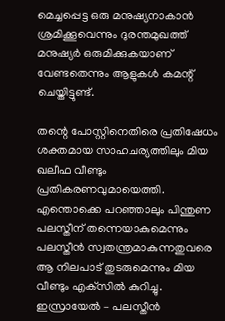മെച്ചപ്പെട്ട ഒരു മനുഷ്യനാകാന്‍ ശ്രമിക്കൂവെന്നും ദുരന്തമുഖത്ത് മനുഷ്യര്‍ ഒരുമിക്കുകയാണ് വേണ്ടതെന്നും ആളുകള്‍ കമന്റ് ചെയ്തിട്ടുണ്ട്.

തന്റെ പോസ്റ്റിനെതിരെ പ്രതിഷേധം ശക്തമായ സാഹചര്യത്തിലും മിയ ഖലീഫ വീണ്ടും പ്രതികരണവുമായെത്തി. എന്തൊക്കെ പറഞ്ഞാലും പിന്തുണ പലസ്തീന് തന്നെയാകുമെന്നും പലസ്തീന്‍ സ്വതന്ത്രമാകുന്നതുവരെ ആ നിലപാട് തുടരുമെന്നും മിയ വീണ്ടും എക്‌സില്‍ കുറിച്ചു. ഇസ്രായേല്‍ – പലസ്തീന്‍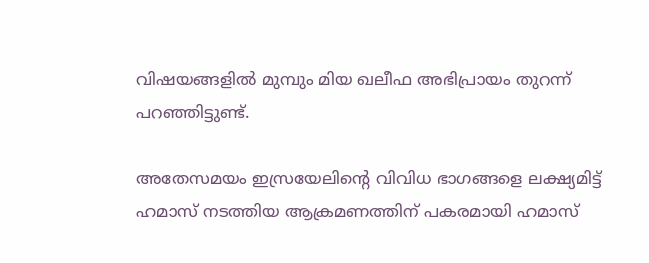വിഷയങ്ങളില്‍ മുമ്പും മിയ ഖലീഫ അഭിപ്രായം തുറന്ന് പറഞ്ഞിട്ടുണ്ട്.

അതേസമയം ഇസ്രയേലിന്റെ വിവിധ ഭാഗങ്ങളെ ലക്ഷ്യമിട്ട് ഹമാസ് നടത്തിയ ആക്രമണത്തിന് പകരമായി ഹമാസ്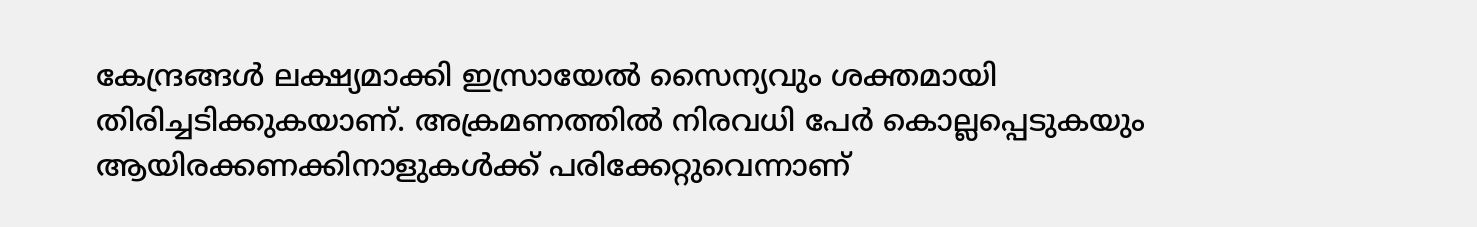കേന്ദ്രങ്ങള്‍ ലക്ഷ്യമാക്കി ഇസ്രായേല്‍ സൈന്യവും ശക്തമായി തിരിച്ചടിക്കുകയാണ്. അക്രമണത്തില്‍ നിരവധി പേര്‍ കൊല്ലപ്പെടുകയും ആയിരക്കണക്കിനാളുകള്‍ക്ക് പരിക്കേറ്റുവെന്നാണ്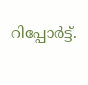റിപ്പോര്‍ട്ട്.